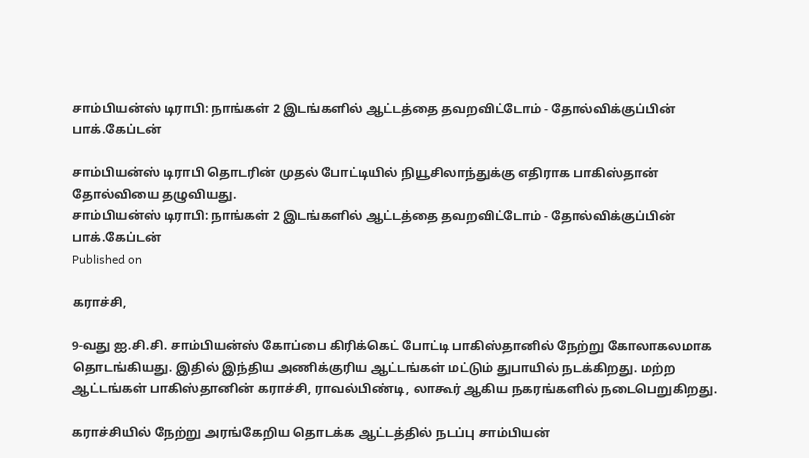சாம்பியன்ஸ் டிராபி: நாங்கள் 2 இடங்களில் ஆட்டத்தை தவறவிட்டோம் - தோல்விக்குப்பின் பாக்.கேப்டன்

சாம்பியன்ஸ் டிராபி தொடரின் முதல் போட்டியில் நியூசிலாந்துக்கு எதிராக பாகிஸ்தான் தோல்வியை தழுவியது.
சாம்பியன்ஸ் டிராபி: நாங்கள் 2 இடங்களில் ஆட்டத்தை தவறவிட்டோம் - தோல்விக்குப்பின் பாக்.கேப்டன்
Published on

கராச்சி,

9-வது ஐ.சி.சி. சாம்பியன்ஸ் கோப்பை கிரிக்கெட் போட்டி பாகிஸ்தானில் நேற்று கோலாகலமாக தொடங்கியது. இதில் இந்திய அணிக்குரிய ஆட்டங்கள் மட்டும் துபாயில் நடக்கிறது. மற்ற ஆட்டங்கள் பாகிஸ்தானின் கராச்சி, ராவல்பிண்டி, லாகூர் ஆகிய நகரங்களில் நடைபெறுகிறது.

கராச்சியில் நேற்று அரங்கேறிய தொடக்க ஆட்டத்தில் நடப்பு சாம்பியன்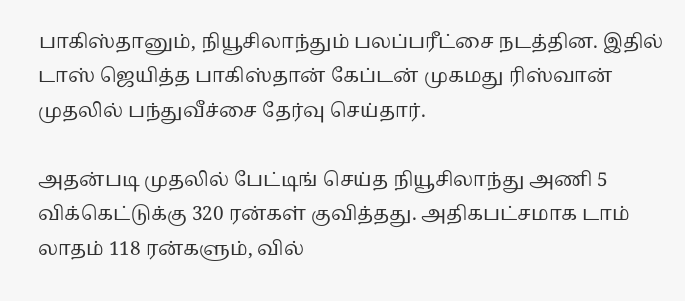பாகிஸ்தானும், நியூசிலாந்தும் பலப்பரீட்சை நடத்தின. இதில் டாஸ் ஜெயித்த பாகிஸ்தான் கேப்டன் முகமது ரிஸ்வான் முதலில் பந்துவீச்சை தேர்வு செய்தார்.

அதன்படி முதலில் பேட்டிங் செய்த நியூசிலாந்து அணி 5 விக்கெட்டுக்கு 320 ரன்கள் குவித்தது. அதிகபட்சமாக டாம் லாதம் 118 ரன்களும், வில்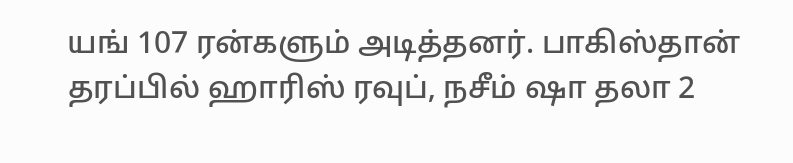யங் 107 ரன்களும் அடித்தனர். பாகிஸ்தான் தரப்பில் ஹாரிஸ் ரவுப், நசீம் ஷா தலா 2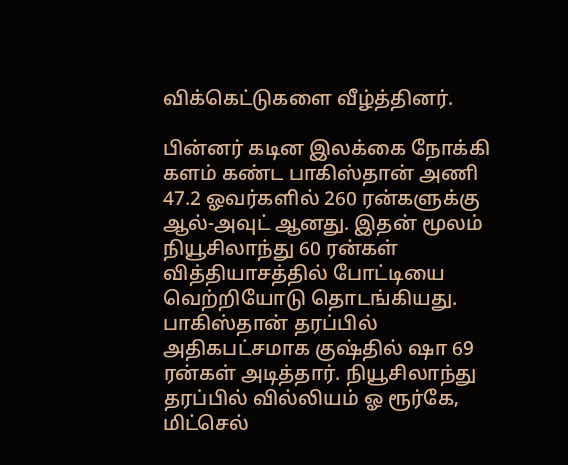விக்கெட்டுகளை வீழ்த்தினர்.

பின்னர் கடின இலக்கை நோக்கி களம் கண்ட பாகிஸ்தான் அணி 47.2 ஓவர்களில் 260 ரன்களுக்கு ஆல்-அவுட் ஆனது. இதன் மூலம் நியூசிலாந்து 60 ரன்கள் வித்தியாசத்தில் போட்டியை வெற்றியோடு தொடங்கியது. பாகிஸ்தான் தரப்பில் அதிகபட்சமாக குஷ்தில் ஷா 69 ரன்கள் அடித்தார். நியூசிலாந்து தரப்பில் வில்லியம் ஓ ரூர்கே, மிட்செல்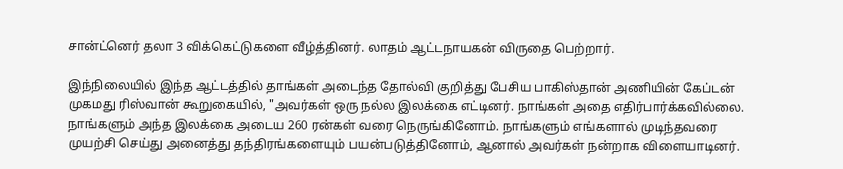சான்ட்னெர் தலா 3 விக்கெட்டுகளை வீழ்த்தினர். லாதம் ஆட்டநாயகன் விருதை பெற்றார்.

இந்நிலையில் இந்த ஆட்டத்தில் தாங்கள் அடைந்த தோல்வி குறித்து பேசிய பாகிஸ்தான் அணியின் கேப்டன் முகமது ரிஸ்வான் கூறுகையில், "அவர்கள் ஒரு நல்ல இலக்கை எட்டினர். நாங்கள் அதை எதிர்பார்க்கவில்லை. நாங்களும் அந்த இலக்கை அடைய 260 ரன்கள் வரை நெருங்கினோம். நாங்களும் எங்களால் முடிந்தவரை முயற்சி செய்து அனைத்து தந்திரங்களையும் பயன்படுத்தினோம், ஆனால் அவர்கள் நன்றாக விளையாடினர்.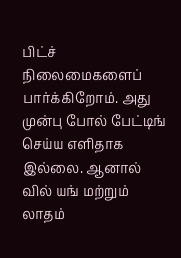பிட்ச் நிலைமைகளைப் பார்க்கிறோம். அது முன்பு போல் பேட்டிங் செய்ய எளிதாக இல்லை. ஆனால் வில் யங் மற்றும் லாதம்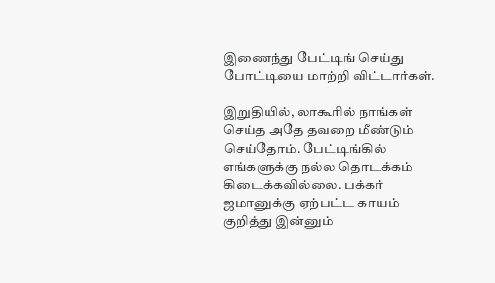இணைந்து பேட்டிங் செய்து போட்டியை மாற்றி விட்டார்கள்.

இறுதியில், லாகூரில் நாங்கள் செய்த அதே தவறை மீண்டும் செய்தோம். பேட்டிங்கில் எங்களுக்கு நல்ல தொடக்கம் கிடைக்கவில்லை. பக்கர் ஜமானுக்கு ஏற்பட்ட காயம் குறித்து இன்னும்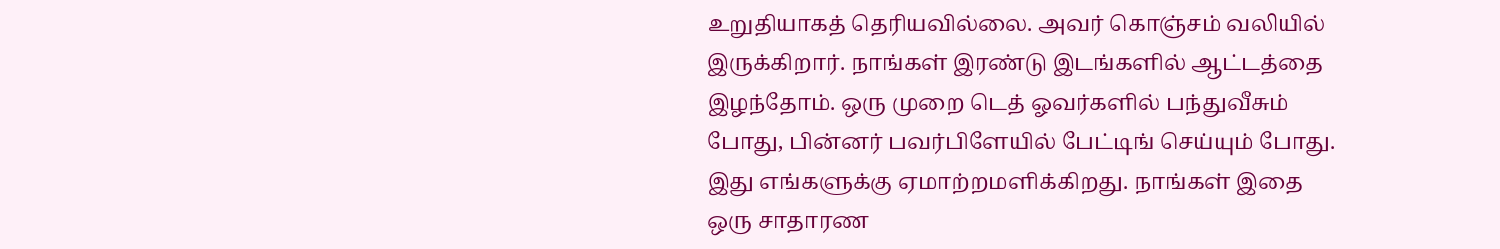உறுதியாகத் தெரியவில்லை. அவர் கொஞ்சம் வலியில் இருக்கிறார். நாங்கள் இரண்டு இடங்களில் ஆட்டத்தை இழந்தோம். ஒரு முறை டெத் ஓவர்களில் பந்துவீசும் போது, பின்னர் பவர்பிளேயில் பேட்டிங் செய்யும் போது. இது எங்களுக்கு ஏமாற்றமளிக்கிறது. நாங்கள் இதை ஒரு சாதாரண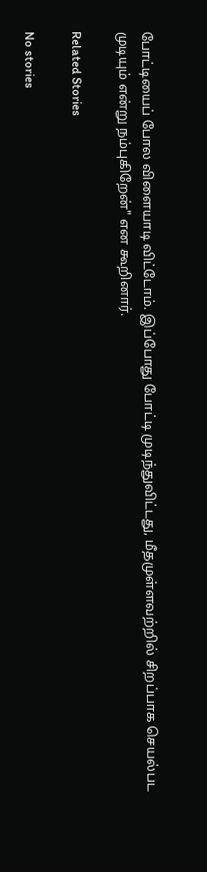போட்டியைப் போல விளையாடி விட்டோம். இப்போது போட்டி முடிந்துவிட்டது, மீதமுள்ளவற்றில் சிறப்பாக செயல்பட முடியும் என்று நம்புகிறேன்" என கூறினார்.

Related Stories

No stories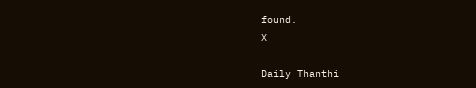found.
X

Daily Thanthi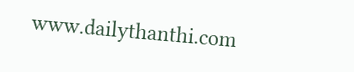www.dailythanthi.com